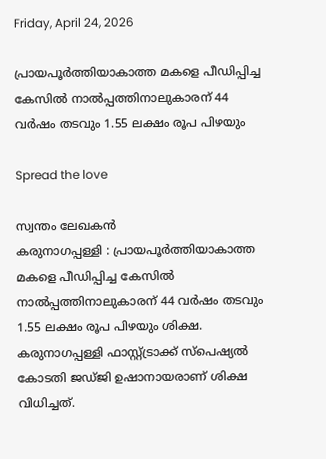Friday, April 24, 2026

പ്രായപൂര്‍ത്തിയാകാത്ത മകളെ പീഡിപ്പിച്ച കേസില്‍ നാല്‍പ്പത്തിനാലുകാരന്‌ 44 വര്‍ഷം തടവും 1.55 ലക്ഷം രൂപ പിഴയും

Spread the love

സ്വന്തം ലേഖകൻ
കരുനാഗപ്പള്ളി : പ്രായപൂര്‍ത്തിയാകാത്ത മകളെ പീഡിപ്പിച്ച കേസില്‍ നാല്‍പ്പത്തിനാലുകാരന്‌ 44 വര്‍ഷം തടവും 1.55 ലക്ഷം രൂപ പിഴയും ശിക്ഷ. കരുനാഗപ്പള്ളി ഫാസ്റ്റ്ട്രാക്ക് സ്‌പെഷ്യല്‍ കോടതി ജഡ്‌ജി ഉഷാനായരാണ് ശിക്ഷ വിധിച്ചത്.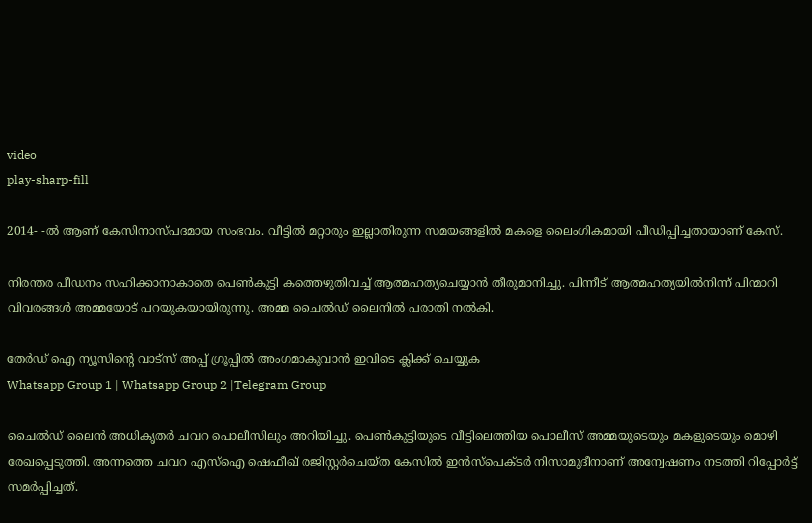video
play-sharp-fill

2014- -ല്‍ ആണ് കേസിനാസ്പദമായ സംഭവം. വീട്ടില്‍ മറ്റാരും ഇല്ലാതിരുന്ന സമയങ്ങളില്‍ മകളെ ലൈംഗികമായി പീഡിപ്പിച്ചതായാണ് കേസ്.

നിരന്തര പീഡനം സഹിക്കാനാകാതെ പെണ്‍കുട്ടി കത്തെഴുതിവച്ച്‌ ആത്മഹത്യചെയ്യാന്‍ തീരുമാനിച്ചു. പിന്നീട്‌ ആത്മഹത്യയില്‍നിന്ന് പിന്മാറി വിവരങ്ങള്‍ അമ്മയോട് പറയുകയായിരുന്നു. അമ്മ ചൈല്‍ഡ് ലൈനില്‍ പരാതി നല്‍കി.

തേർഡ് ഐ ന്യൂസിന്റെ വാട്സ് അപ്പ് ഗ്രൂപ്പിൽ അംഗമാകുവാൻ ഇവിടെ ക്ലിക്ക് ചെയ്യുക
Whatsapp Group 1 | Whatsapp Group 2 |Telegram Group

ചൈല്‍ഡ് ലൈന്‍ അധികൃതര്‍ ചവറ പൊലീസിലും അറിയിച്ചു. പെണ്‍കുട്ടിയുടെ വീട്ടിലെത്തിയ പൊലീസ് അമ്മയുടെയും മകളുടെയും മൊഴി രേഖപ്പെടുത്തി. അന്നത്തെ ചവറ എസ്‌ഐ ഷെഫീഖ് രജിസ്റ്റര്‍ചെയ്ത കേസില്‍ ഇന്‍സ്പെക്ടര്‍ നിസാമുദീനാണ് അന്വേഷണം നടത്തി റിപ്പോര്‍ട്ട് സമര്‍പ്പിച്ചത്.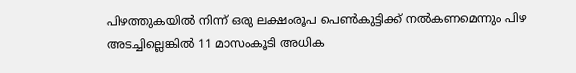പിഴത്തുകയില്‍ നിന്ന് ഒരു ലക്ഷംരൂപ പെണ്‍കുട്ടിക്ക് നല്‍കണമെന്നും പിഴ അടച്ചില്ലെങ്കില്‍ 11 മാസംകൂടി അധിക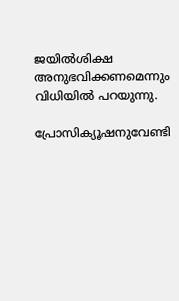ജയില്‍ശിക്ഷ അനുഭവിക്കണമെന്നും വിധിയില്‍ പറയുന്നു.

പ്രോസിക്യൂഷനുവേണ്ടി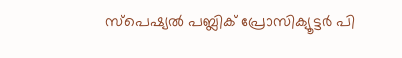സ്‌പെഷ്യല്‍ പബ്ലിക് പ്രോസിക്യൂട്ടര്‍ പി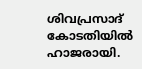ശിവപ്രസാദ് കോടതിയില്‍ ഹാജരായി.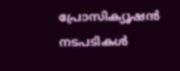പ്രോസിക്യൂഷന്‍ നടപടികള്‍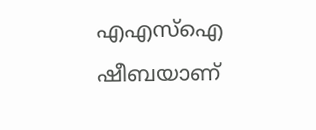എഎസ്‌ഐ ഷീബയാണ്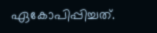ഏകോപിപ്പിച്ചത്.